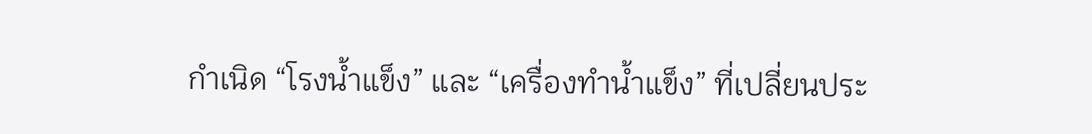กำเนิด “โรงน้ำแข็ง” และ “เครื่องทำน้ำแข็ง” ที่เปลี่ยนประ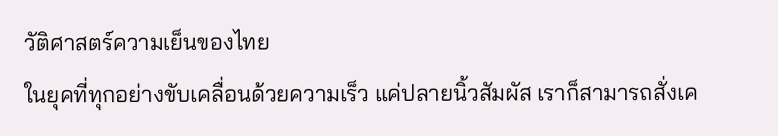วัติศาสตร์ความเย็นของไทย
ในยุคที่ทุกอย่างขับเคลื่อนด้วยความเร็ว แค่ปลายนิ้วสัมผัส เราก็สามารถสั่งเค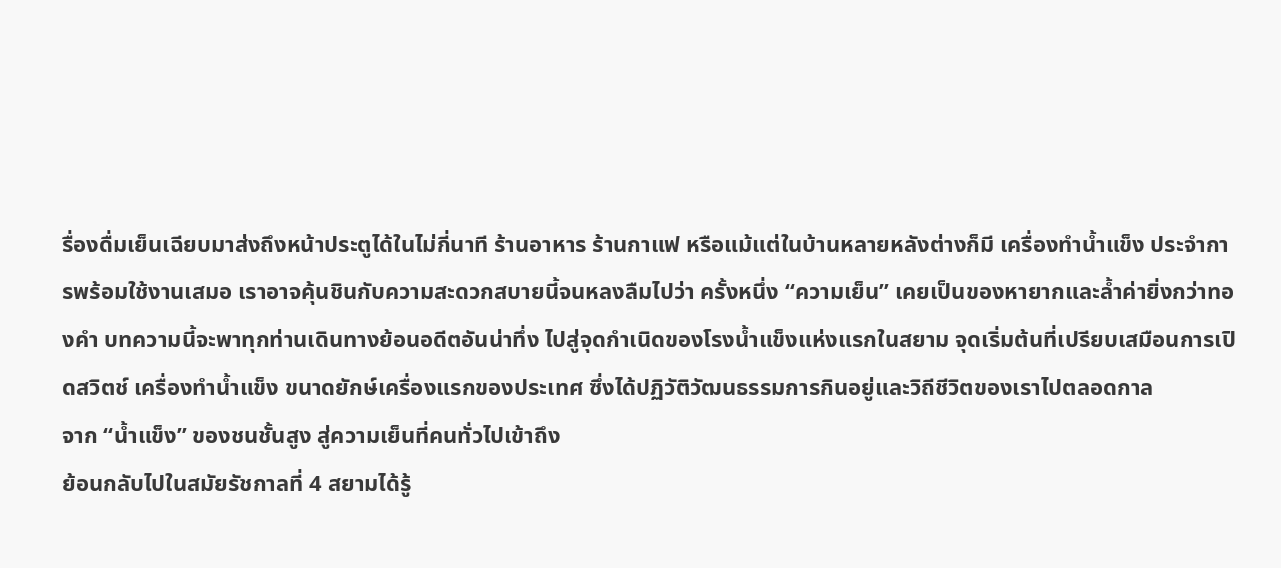รื่องดื่มเย็นเฉียบมาส่งถึงหน้าประตูได้ในไม่กี่นาที ร้านอาหาร ร้านกาแฟ หรือแม้แต่ในบ้านหลายหลังต่างก็มี เครื่องทำน้ำแข็ง ประจำการพร้อมใช้งานเสมอ เราอาจคุ้นชินกับความสะดวกสบายนี้จนหลงลืมไปว่า ครั้งหนึ่ง “ความเย็น” เคยเป็นของหายากและล้ำค่ายิ่งกว่าทองคำ บทความนี้จะพาทุกท่านเดินทางย้อนอดีตอันน่าทึ่ง ไปสู่จุดกำเนิดของโรงน้ำแข็งแห่งแรกในสยาม จุดเริ่มต้นที่เปรียบเสมือนการเปิดสวิตช์ เครื่องทำน้ำแข็ง ขนาดยักษ์เครื่องแรกของประเทศ ซึ่งได้ปฏิวัติวัฒนธรรมการกินอยู่และวิถีชีวิตของเราไปตลอดกาล
จาก “น้ำแข็ง” ของชนชั้นสูง สู่ความเย็นที่คนทั่วไปเข้าถึง
ย้อนกลับไปในสมัยรัชกาลที่ 4 สยามได้รู้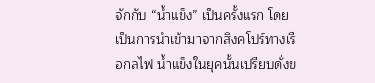จักกับ “น้ำแข็ง” เป็นครั้งแรก โดยเป็นการนำเข้ามาจากสิงคโปร์ทางเรือกลไฟ น้ำแข็งในยุคนั้นเปรียบดั่งข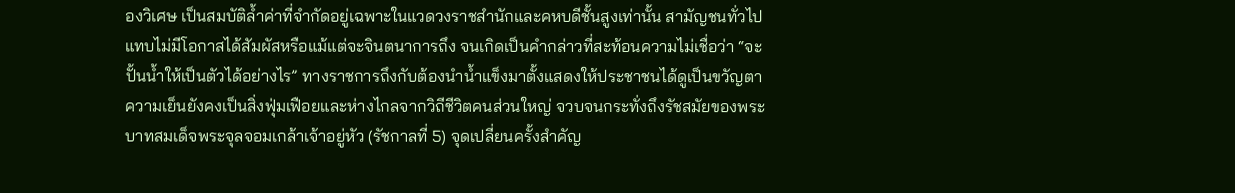องวิเศษ เป็นสมบัติล้ำค่าที่จำกัดอยู่เฉพาะในแวดวงราชสำนักและคหบดีชั้นสูงเท่านั้น สามัญชนทั่วไปแทบไม่มีโอกาสได้สัมผัสหรือแม้แต่จะจินตนาการถึง จนเกิดเป็นคำกล่าวที่สะท้อนความไม่เชื่อว่า “จะปั้นน้ำให้เป็นตัวได้อย่างไร” ทางราชการถึงกับต้องนำน้ำแข็งมาตั้งแสดงให้ประชาชนได้ดูเป็นขวัญตา
ความเย็นยังคงเป็นสิ่งฟุ่มเฟือยและห่างไกลจากวิถีชีวิตคนส่วนใหญ่ จวบจนกระทั่งถึงรัชสมัยของพระบาทสมเด็จพระจุลจอมเกล้าเจ้าอยู่หัว (รัชกาลที่ 5) จุดเปลี่ยนครั้งสำคัญ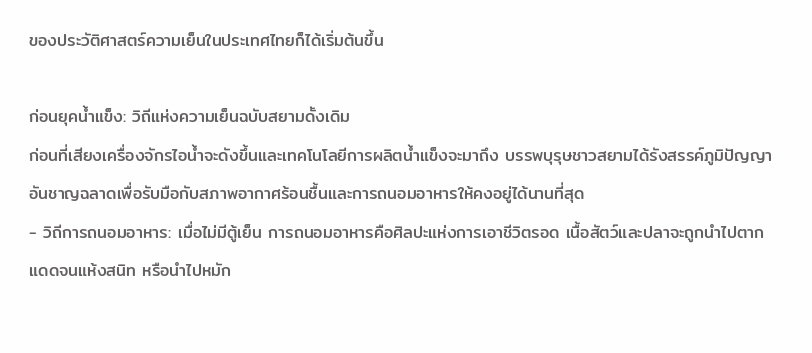ของประวัติศาสตร์ความเย็นในประเทศไทยก็ได้เริ่มต้นขึ้น

ก่อนยุคน้ำแข็ง: วิถีแห่งความเย็นฉบับสยามดั้งเดิม
ก่อนที่เสียงเครื่องจักรไอน้ำจะดังขึ้นและเทคโนโลยีการผลิตน้ำแข็งจะมาถึง บรรพบุรุษชาวสยามได้รังสรรค์ภูมิปัญญาอันชาญฉลาดเพื่อรับมือกับสภาพอากาศร้อนชื้นและการถนอมอาหารให้คงอยู่ได้นานที่สุด
- วิถีการถนอมอาหาร: เมื่อไม่มีตู้เย็น การถนอมอาหารคือศิลปะแห่งการเอาชีวิตรอด เนื้อสัตว์และปลาจะถูกนำไปตากแดดจนแห้งสนิท หรือนำไปหมัก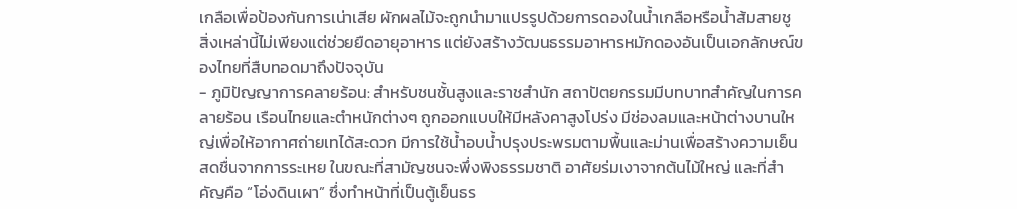เกลือเพื่อป้องกันการเน่าเสีย ผักผลไม้จะถูกนำมาแปรรูปด้วยการดองในน้ำเกลือหรือน้ำส้มสายชู สิ่งเหล่านี้ไม่เพียงแต่ช่วยยืดอายุอาหาร แต่ยังสร้างวัฒนธรรมอาหารหมักดองอันเป็นเอกลักษณ์ของไทยที่สืบทอดมาถึงปัจจุบัน
- ภูมิปัญญาการคลายร้อน: สำหรับชนชั้นสูงและราชสำนัก สถาปัตยกรรมมีบทบาทสำคัญในการคลายร้อน เรือนไทยและตำหนักต่างๆ ถูกออกแบบให้มีหลังคาสูงโปร่ง มีช่องลมและหน้าต่างบานใหญ่เพื่อให้อากาศถ่ายเทได้สะดวก มีการใช้น้ำอบน้ำปรุงประพรมตามพื้นและม่านเพื่อสร้างความเย็นสดชื่นจากการระเหย ในขณะที่สามัญชนจะพึ่งพิงธรรมชาติ อาศัยร่มเงาจากต้นไม้ใหญ่ และที่สำคัญคือ “โอ่งดินเผา” ซึ่งทำหน้าที่เป็นตู้เย็นธร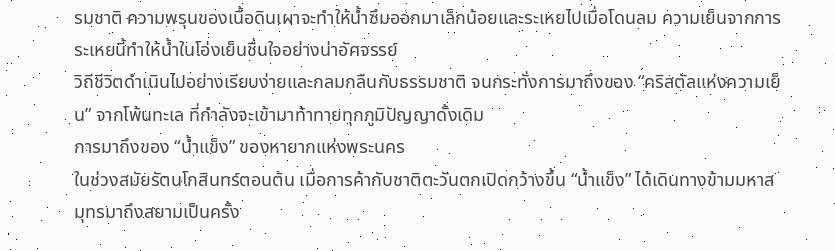รมชาติ ความพรุนของเนื้อดินเผาจะทำให้น้ำซึมออกมาเล็กน้อยและระเหยไปเมื่อโดนลม ความเย็นจากการระเหยนี้ทำให้น้ำในโอ่งเย็นชื่นใจอย่างน่าอัศจรรย์
วิถีชีวิตดำเนินไปอย่างเรียบง่ายและกลมกลืนกับธรรมชาติ จนกระทั่งการมาถึงของ “คริสตัลแห่งความเย็น” จากโพ้นทะเล ที่กำลังจะเข้ามาท้าทายทุกภูมิปัญญาดั้งเดิม
การมาถึงของ “น้ำแข็ง” ของหายากแห่งพระนคร
ในช่วงสมัยรัตนโกสินทร์ตอนต้น เมื่อการค้ากับชาติตะวันตกเปิดกว้างขึ้น “น้ำแข็ง” ได้เดินทางข้ามมหาสมุทรมาถึงสยามเป็นครั้ง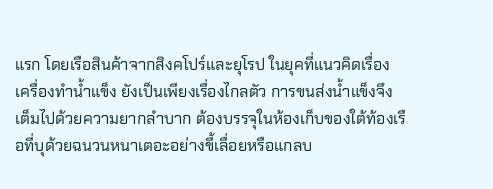แรก โดยเรือสินค้าจากสิงคโปร์และยุโรป ในยุคที่แนวคิดเรื่อง เครื่องทำน้ำแข็ง ยังเป็นเพียงเรื่องไกลตัว การขนส่งน้ำแข็งจึงเต็มไปด้วยความยากลำบาก ต้องบรรจุในห้องเก็บของใต้ท้องเรือที่บุด้วยฉนวนหนาเตอะอย่างขี้เลื่อยหรือแกลบ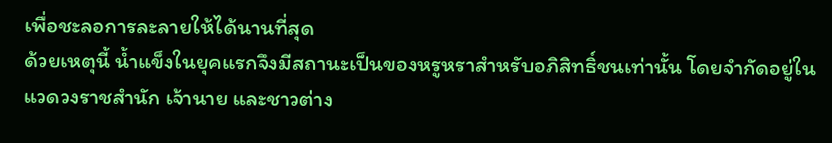เพื่อชะลอการละลายให้ได้นานที่สุด
ด้วยเหตุนี้ น้ำแข็งในยุคแรกจึงมีสถานะเป็นของหรูหราสำหรับอภิสิทธิ์ชนเท่านั้น โดยจำกัดอยู่ในแวดวงราชสำนัก เจ้านาย และชาวต่าง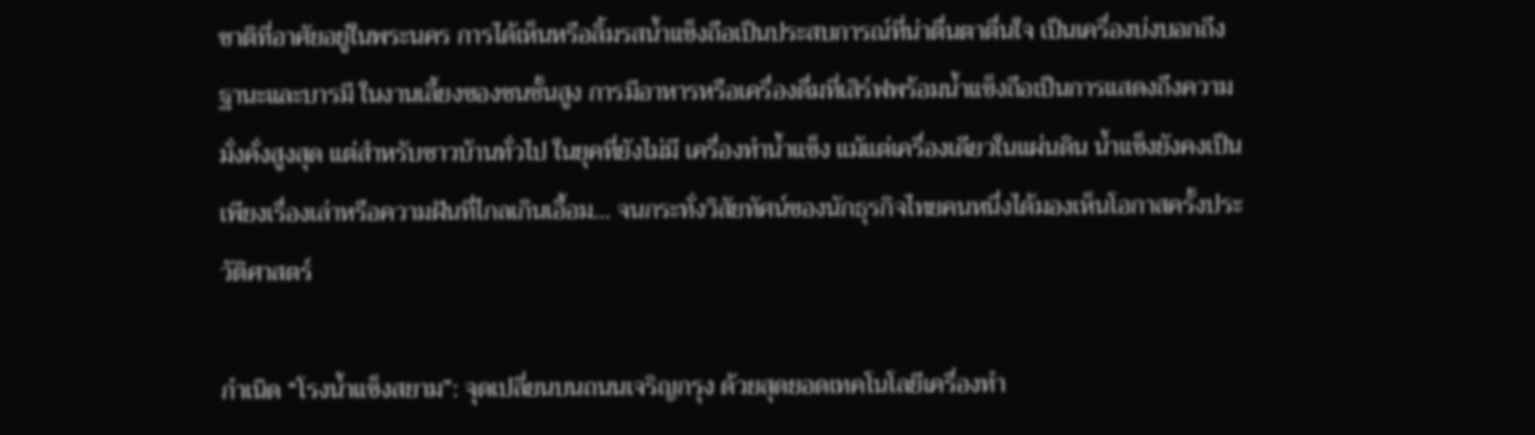ชาติที่อาศัยอยู่ในพระนคร การได้เห็นหรือลิ้มรสน้ำแข็งถือเป็นประสบการณ์ที่น่าตื่นตาตื่นใจ เป็นเครื่องบ่งบอกถึงฐานะและบารมี ในงานเลี้ยงของชนชั้นสูง การมีอาหารหรือเครื่องดื่มที่เสิร์ฟพร้อมน้ำแข็งถือเป็นการแสดงถึงความมั่งคั่งสูงสุด แต่สำหรับชาวบ้านทั่วไป ในยุคที่ยังไม่มี เครื่องทำน้ำแข็ง แม้แต่เครื่องเดียวในแผ่นดิน น้ำแข็งยังคงเป็นเพียงเรื่องเล่าหรือความฝันที่ไกลเกินเอื้อม… จนกระทั่งวิสัยทัศน์ของนักธุรกิจไทยคนหนึ่งได้มองเห็นโอกาสครั้งประวัติศาสตร์

กำเนิด “โรงน้ำแข็งสยาม”: จุดเปลี่ยนบนถนนเจริญกรุง ด้วยสุดยอดเทคโนโลยีเครื่องทำ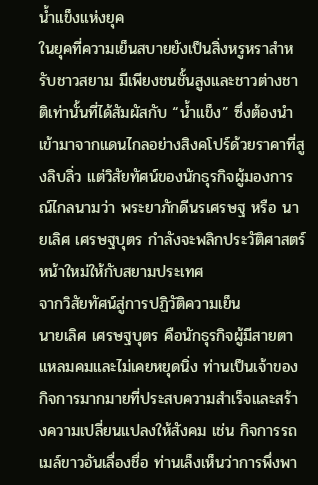น้ำแข็งแห่งยุค
ในยุคที่ความเย็นสบายยังเป็นสิ่งหรูหราสำหรับชาวสยาม มีเพียงชนชั้นสูงและชาวต่างชาติเท่านั้นที่ได้สัมผัสกับ “น้ำแข็ง” ซึ่งต้องนำเข้ามาจากแดนไกลอย่างสิงคโปร์ด้วยราคาที่สูงลิบลิ่ว แต่วิสัยทัศน์ของนักธุรกิจผู้มองการณ์ไกลนามว่า พระยาภักดีนรเศรษฐ หรือ นายเลิศ เศรษฐบุตร กำลังจะพลิกประวัติศาสตร์หน้าใหม่ให้กับสยามประเทศ
จากวิสัยทัศน์สู่การปฏิวัติความเย็น
นายเลิศ เศรษฐบุตร คือนักธุรกิจผู้มีสายตาแหลมคมและไม่เคยหยุดนิ่ง ท่านเป็นเจ้าของกิจการมากมายที่ประสบความสำเร็จและสร้างความเปลี่ยนแปลงให้สังคม เช่น กิจการรถเมล์ขาวอันเลื่องชื่อ ท่านเล็งเห็นว่าการพึ่งพา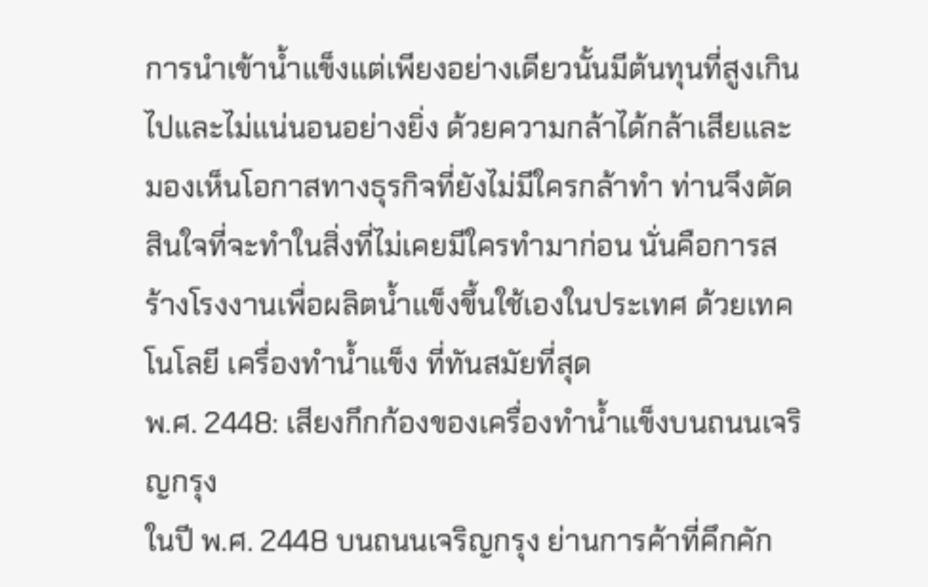การนำเข้าน้ำแข็งแต่เพียงอย่างเดียวนั้นมีต้นทุนที่สูงเกินไปและไม่แน่นอนอย่างยิ่ง ด้วยความกล้าได้กล้าเสียและมองเห็นโอกาสทางธุรกิจที่ยังไม่มีใครกล้าทำ ท่านจึงตัดสินใจที่จะทำในสิ่งที่ไม่เคยมีใครทำมาก่อน นั่นคือการสร้างโรงงานเพื่อผลิตน้ำแข็งขึ้นใช้เองในประเทศ ด้วยเทคโนโลยี เครื่องทำน้ำแข็ง ที่ทันสมัยที่สุด
พ.ศ. 2448: เสียงกึกก้องของเครื่องทำน้ำแข็งบนถนนเจริญกรุง
ในปี พ.ศ. 2448 บนถนนเจริญกรุง ย่านการค้าที่คึกคัก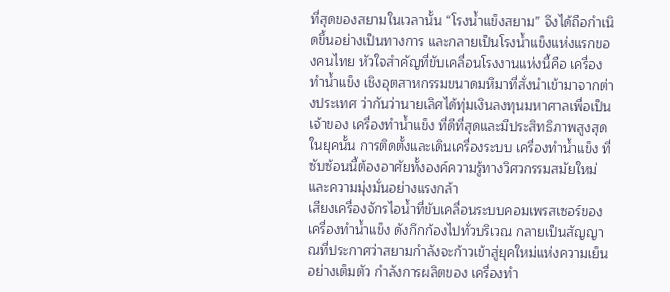ที่สุดของสยามในเวลานั้น “โรงน้ำแข็งสยาม” จึงได้ถือกำเนิดขึ้นอย่างเป็นทางการ และกลายเป็นโรงน้ำแข็งแห่งแรกของคนไทย หัวใจสำคัญที่ขับเคลื่อนโรงงานแห่งนี้คือ เครื่องทำน้ำแข็ง เชิงอุตสาหกรรมขนาดมหึมาที่สั่งนำเข้ามาจากต่างประเทศ ว่ากันว่านายเลิศได้ทุ่มเงินลงทุนมหาศาลเพื่อเป็นเจ้าของ เครื่องทำน้ำแข็ง ที่ดีที่สุดและมีประสิทธิภาพสูงสุดในยุคนั้น การติดตั้งและเดินเครื่องระบบ เครื่องทำน้ำแข็ง ที่ซับซ้อนนี้ต้องอาศัยทั้งองค์ความรู้ทางวิศวกรรมสมัยใหม่และความมุ่งมั่นอย่างแรงกล้า
เสียงเครื่องจักรไอน้ำที่ขับเคลื่อนระบบคอมเพรสเซอร์ของ เครื่องทำน้ำแข็ง ดังกึกก้องไปทั่วบริเวณ กลายเป็นสัญญาณที่ประกาศว่าสยามกำลังจะก้าวเข้าสู่ยุคใหม่แห่งความเย็นอย่างเต็มตัว กำลังการผลิตของ เครื่องทำ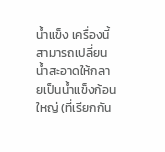น้ำแข็ง เครื่องนี้สามารถเปลี่ยนน้ำสะอาดให้กลายเป็นน้ำแข็งก้อนใหญ่ (ที่เรียกกัน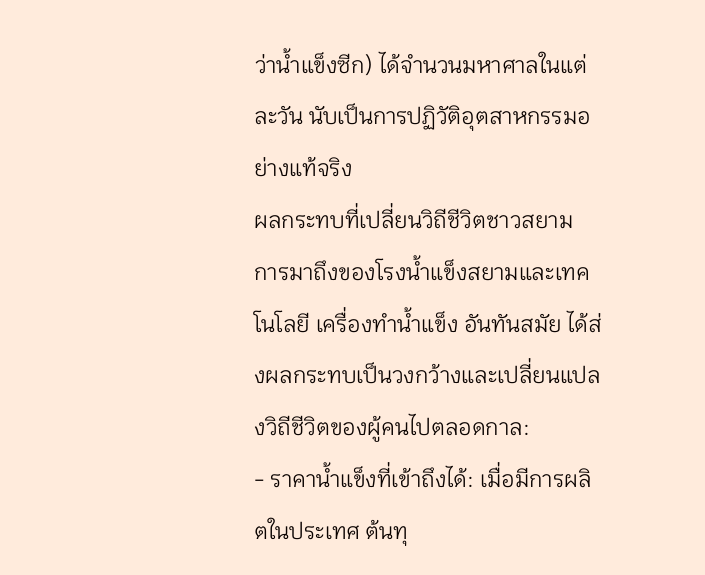ว่าน้ำแข็งซีก) ได้จำนวนมหาศาลในแต่ละวัน นับเป็นการปฏิวัติอุตสาหกรรมอย่างแท้จริง
ผลกระทบที่เปลี่ยนวิถีชีวิตชาวสยาม
การมาถึงของโรงน้ำแข็งสยามและเทคโนโลยี เครื่องทำน้ำแข็ง อันทันสมัย ได้ส่งผลกระทบเป็นวงกว้างและเปลี่ยนแปลงวิถีชีวิตของผู้คนไปตลอดกาล:
- ราคาน้ำแข็งที่เข้าถึงได้: เมื่อมีการผลิตในประเทศ ต้นทุ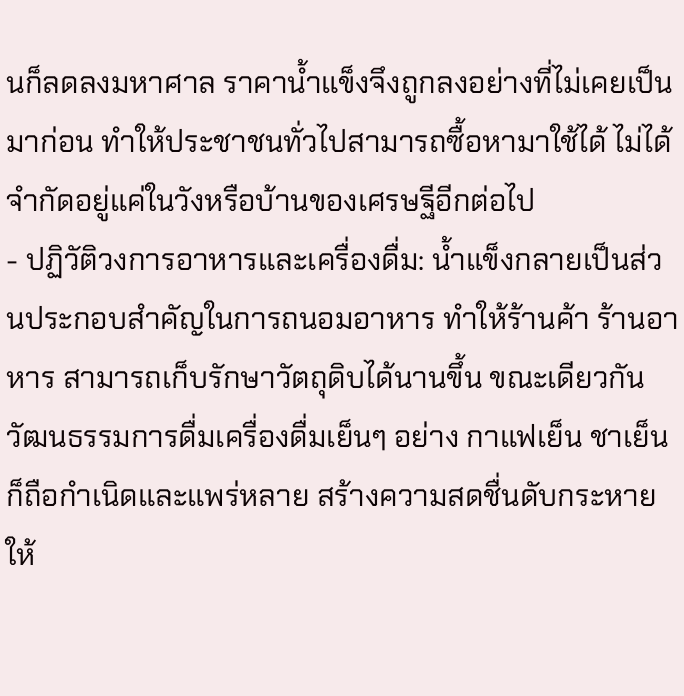นก็ลดลงมหาศาล ราคาน้ำแข็งจึงถูกลงอย่างที่ไม่เคยเป็นมาก่อน ทำให้ประชาชนทั่วไปสามารถซื้อหามาใช้ได้ ไม่ได้จำกัดอยู่แค่ในวังหรือบ้านของเศรษฐีอีกต่อไป
- ปฏิวัติวงการอาหารและเครื่องดื่ม: น้ำแข็งกลายเป็นส่วนประกอบสำคัญในการถนอมอาหาร ทำให้ร้านค้า ร้านอาหาร สามารถเก็บรักษาวัตถุดิบได้นานขึ้น ขณะเดียวกัน วัฒนธรรมการดื่มเครื่องดื่มเย็นๆ อย่าง กาแฟเย็น ชาเย็น ก็ถือกำเนิดและแพร่หลาย สร้างความสดชื่นดับกระหายให้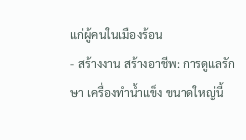แก่ผู้คนในเมืองร้อน
- สร้างงาน สร้างอาชีพ: การดูแลรักษา เครื่องทำน้ำแข็ง ขนาดใหญ่นี้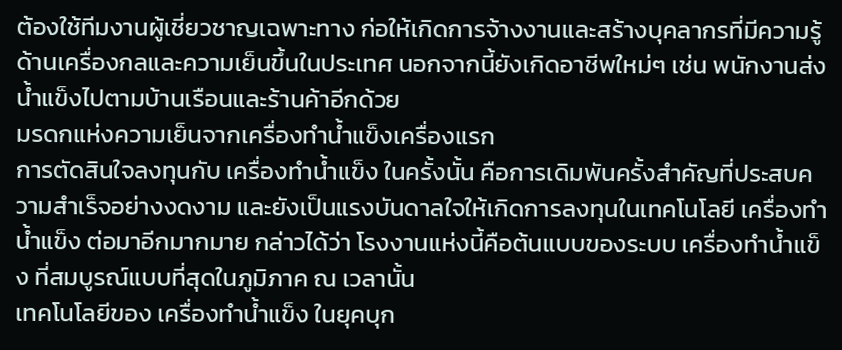ต้องใช้ทีมงานผู้เชี่ยวชาญเฉพาะทาง ก่อให้เกิดการจ้างงานและสร้างบุคลากรที่มีความรู้ด้านเครื่องกลและความเย็นขึ้นในประเทศ นอกจากนี้ยังเกิดอาชีพใหม่ๆ เช่น พนักงานส่งน้ำแข็งไปตามบ้านเรือนและร้านค้าอีกด้วย
มรดกแห่งความเย็นจากเครื่องทำน้ำแข็งเครื่องแรก
การตัดสินใจลงทุนกับ เครื่องทำน้ำแข็ง ในครั้งนั้น คือการเดิมพันครั้งสำคัญที่ประสบความสำเร็จอย่างงดงาม และยังเป็นแรงบันดาลใจให้เกิดการลงทุนในเทคโนโลยี เครื่องทำน้ำแข็ง ต่อมาอีกมากมาย กล่าวได้ว่า โรงงานแห่งนี้คือต้นแบบของระบบ เครื่องทำน้ำแข็ง ที่สมบูรณ์แบบที่สุดในภูมิภาค ณ เวลานั้น
เทคโนโลยีของ เครื่องทำน้ำแข็ง ในยุคบุก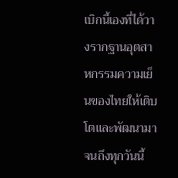เบิกนี้เองที่ได้วางรากฐานอุตสาหกรรมความเย็นของไทยให้เติบโตและพัฒนามาจนถึงทุกวันนี้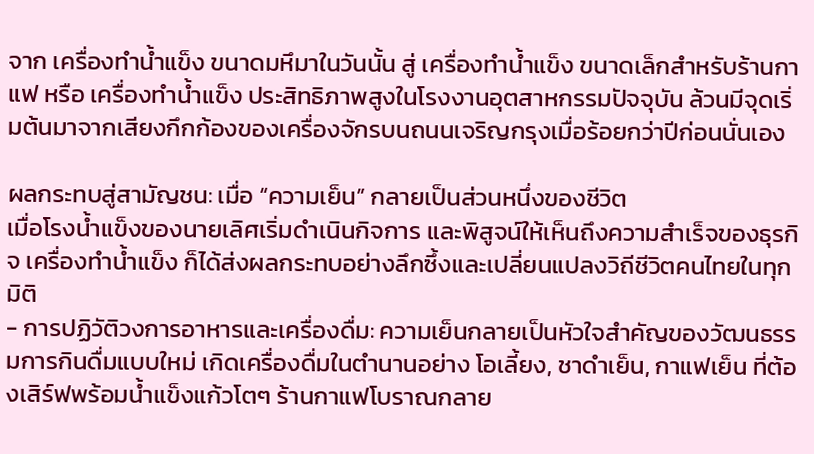จาก เครื่องทำน้ำแข็ง ขนาดมหึมาในวันนั้น สู่ เครื่องทำน้ำแข็ง ขนาดเล็กสำหรับร้านกาแฟ หรือ เครื่องทำน้ำแข็ง ประสิทธิภาพสูงในโรงงานอุตสาหกรรมปัจจุบัน ล้วนมีจุดเริ่มต้นมาจากเสียงกึกก้องของเครื่องจักรบนถนนเจริญกรุงเมื่อร้อยกว่าปีก่อนนั่นเอง

ผลกระทบสู่สามัญชน: เมื่อ “ความเย็น” กลายเป็นส่วนหนึ่งของชีวิต
เมื่อโรงน้ำแข็งของนายเลิศเริ่มดำเนินกิจการ และพิสูจน์ให้เห็นถึงความสำเร็จของธุรกิจ เครื่องทำน้ำแข็ง ก็ได้ส่งผลกระทบอย่างลึกซึ้งและเปลี่ยนแปลงวิถีชีวิตคนไทยในทุกมิติ
- การปฏิวัติวงการอาหารและเครื่องดื่ม: ความเย็นกลายเป็นหัวใจสำคัญของวัฒนธรรมการกินดื่มแบบใหม่ เกิดเครื่องดื่มในตำนานอย่าง โอเลี้ยง, ชาดำเย็น, กาแฟเย็น ที่ต้องเสิร์ฟพร้อมน้ำแข็งแก้วโตๆ ร้านกาแฟโบราณกลาย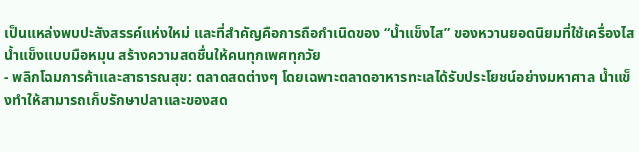เป็นแหล่งพบปะสังสรรค์แห่งใหม่ และที่สำคัญคือการถือกำเนิดของ “น้ำแข็งไส” ของหวานยอดนิยมที่ใช้เครื่องไสน้ำแข็งแบบมือหมุน สร้างความสดชื่นให้คนทุกเพศทุกวัย
- พลิกโฉมการค้าและสาธารณสุข: ตลาดสดต่างๆ โดยเฉพาะตลาดอาหารทะเลได้รับประโยชน์อย่างมหาศาล น้ำแข็งทำให้สามารถเก็บรักษาปลาและของสด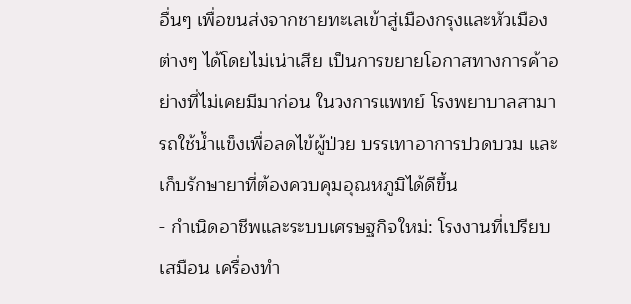อื่นๆ เพื่อขนส่งจากชายทะเลเข้าสู่เมืองกรุงและหัวเมืองต่างๆ ได้โดยไม่เน่าเสีย เป็นการขยายโอกาสทางการค้าอย่างที่ไม่เคยมีมาก่อน ในวงการแพทย์ โรงพยาบาลสามารถใช้น้ำแข็งเพื่อลดไข้ผู้ป่วย บรรเทาอาการปวดบวม และเก็บรักษายาที่ต้องควบคุมอุณหภูมิได้ดีขึ้น
- กำเนิดอาชีพและระบบเศรษฐกิจใหม่: โรงงานที่เปรียบเสมือน เครื่องทำ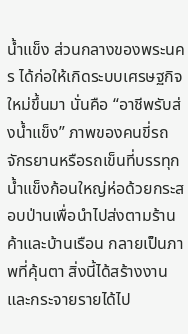น้ำแข็ง ส่วนกลางของพระนคร ได้ก่อให้เกิดระบบเศรษฐกิจใหม่ขึ้นมา นั่นคือ “อาชีพรับส่งน้ำแข็ง” ภาพของคนขี่รถจักรยานหรือรถเข็นที่บรรทุกน้ำแข็งก้อนใหญ่ห่อด้วยกระสอบป่านเพื่อนำไปส่งตามร้านค้าและบ้านเรือน กลายเป็นภาพที่คุ้นตา สิ่งนี้ได้สร้างงานและกระจายรายได้ไป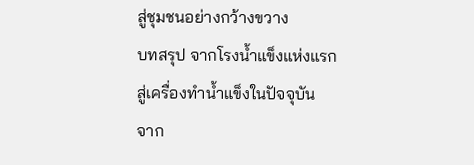สู่ชุมชนอย่างกว้างขวาง
บทสรุป จากโรงน้ำแข็งแห่งแรก สู่เครื่องทำน้ำแข็งในปัจจุบัน
จาก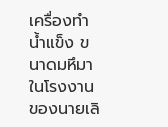เครื่องทำน้ำแข็ง ขนาดมหึมาในโรงงานของนายเลิ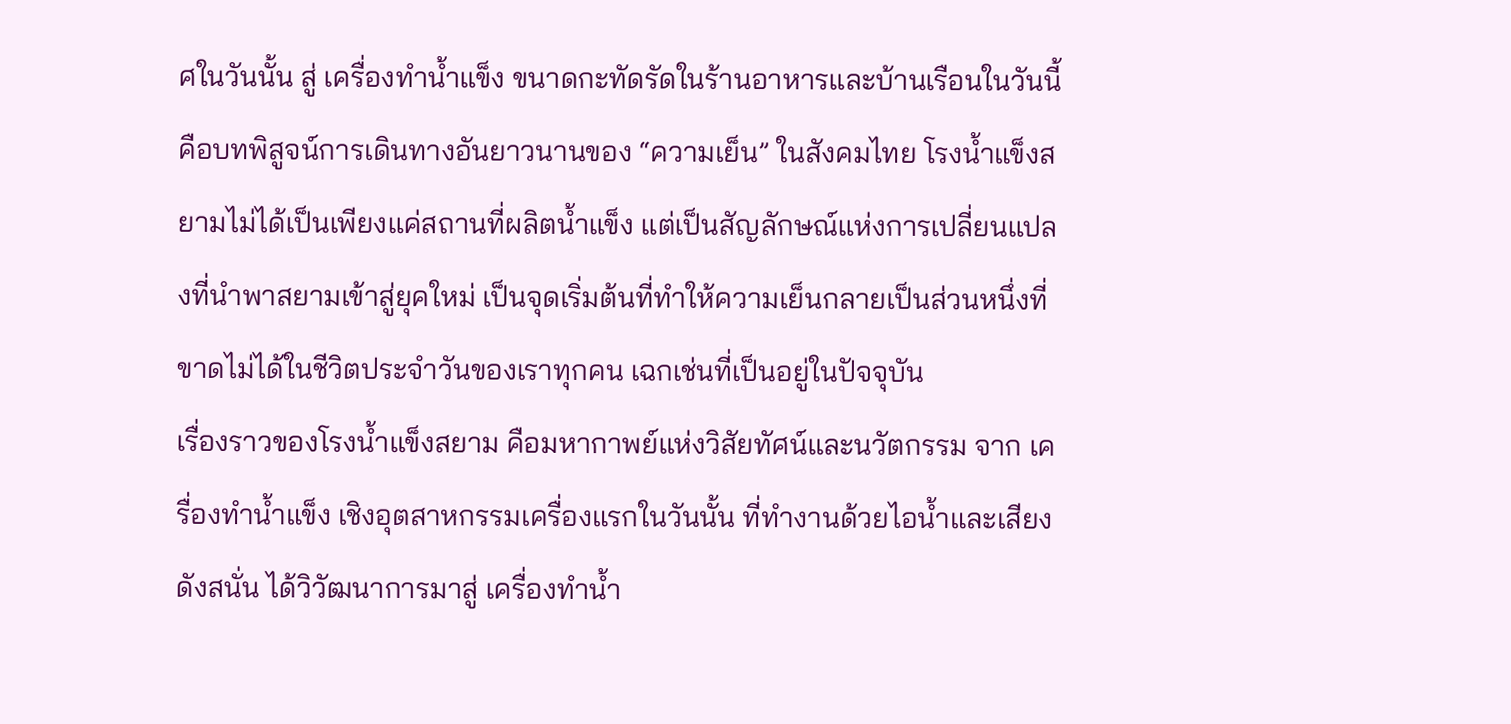ศในวันนั้น สู่ เครื่องทำน้ำแข็ง ขนาดกะทัดรัดในร้านอาหารและบ้านเรือนในวันนี้ คือบทพิสูจน์การเดินทางอันยาวนานของ “ความเย็น” ในสังคมไทย โรงน้ำแข็งสยามไม่ได้เป็นเพียงแค่สถานที่ผลิตน้ำแข็ง แต่เป็นสัญลักษณ์แห่งการเปลี่ยนแปลงที่นำพาสยามเข้าสู่ยุคใหม่ เป็นจุดเริ่มต้นที่ทำให้ความเย็นกลายเป็นส่วนหนึ่งที่ขาดไม่ได้ในชีวิตประจำวันของเราทุกคน เฉกเช่นที่เป็นอยู่ในปัจจุบัน
เรื่องราวของโรงน้ำแข็งสยาม คือมหากาพย์แห่งวิสัยทัศน์และนวัตกรรม จาก เครื่องทำน้ำแข็ง เชิงอุตสาหกรรมเครื่องแรกในวันนั้น ที่ทำงานด้วยไอน้ำและเสียงดังสนั่น ได้วิวัฒนาการมาสู่ เครื่องทำน้ำ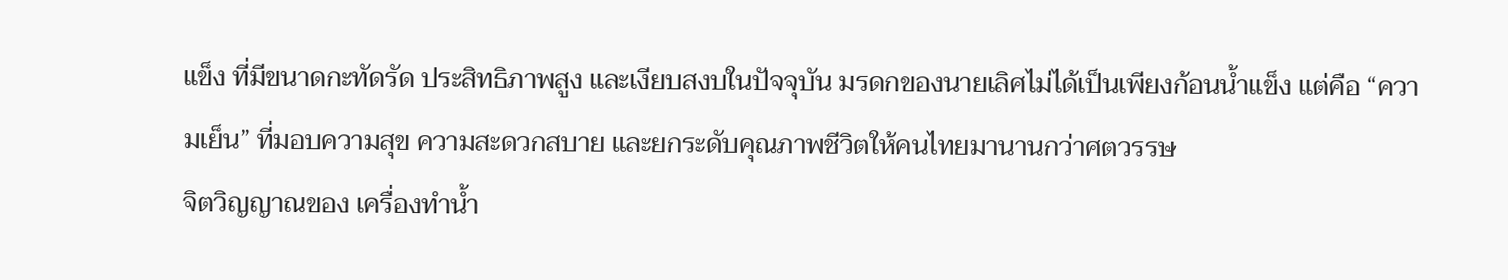แข็ง ที่มีขนาดกะทัดรัด ประสิทธิภาพสูง และเงียบสงบในปัจจุบัน มรดกของนายเลิศไม่ได้เป็นเพียงก้อนน้ำแข็ง แต่คือ “ความเย็น” ที่มอบความสุข ความสะดวกสบาย และยกระดับคุณภาพชีวิตให้คนไทยมานานกว่าศตวรรษ
จิตวิญญาณของ เครื่องทำน้ำ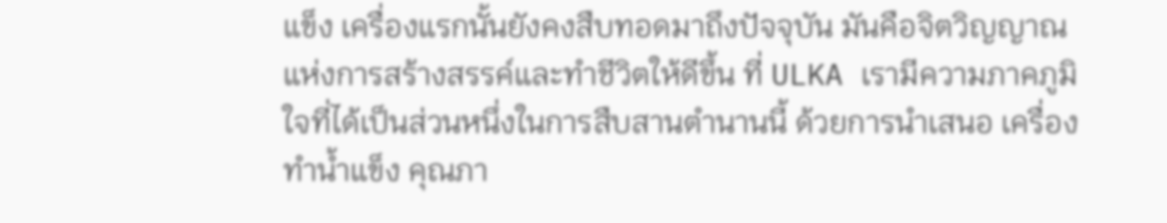แข็ง เครื่องแรกนั้นยังคงสืบทอดมาถึงปัจจุบัน มันคือจิตวิญญาณแห่งการสร้างสรรค์และทำชีวิตให้ดีขึ้น ที่ ULKA เรามีความภาคภูมิใจที่ได้เป็นส่วนหนึ่งในการสืบสานตำนานนี้ ด้วยการนำเสนอ เครื่องทำน้ำแข็ง คุณภา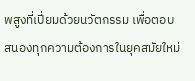พสูงที่เปี่ยมด้วยนวัตกรรม เพื่อตอบสนองทุกความต้องการในยุคสมัยใหม่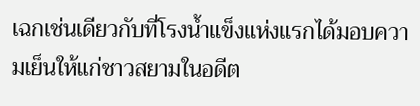เฉกเช่นเดียวกับที่โรงน้ำแข็งแห่งแรกได้มอบความเย็นให้แก่ชาวสยามในอดีต